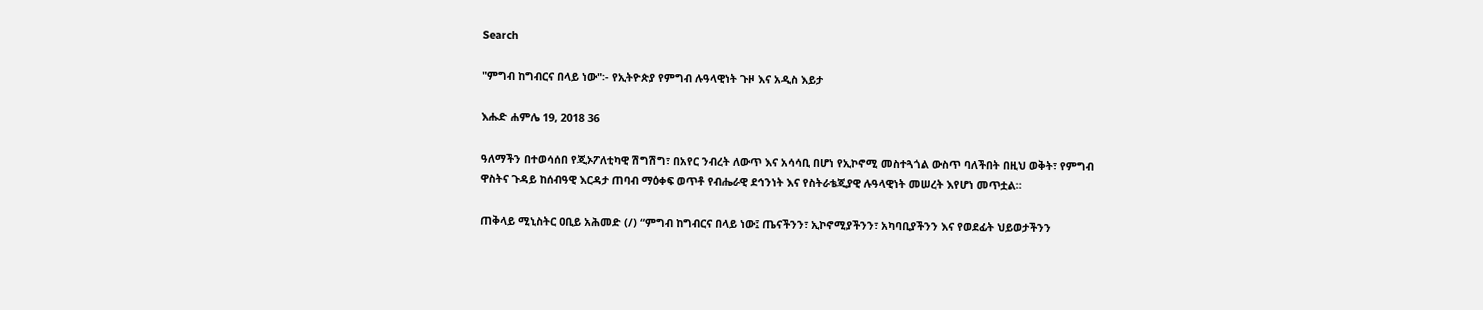Search

"ምግብ ከግብርና በላይ ነው"፡- የኢትዮጵያ የምግብ ሉዓላዊነት ጉዞ እና አዲስ እይታ

እሑድ ሐምሌ 19, 2018 36

ዓለማችን በተወሳሰበ የጂኦፖለቲካዊ ሽግሽግ፣ በአየር ንብረት ለውጥ እና አሳሳቢ በሆነ የኢኮኖሚ መስተጓጎል ውስጥ ባለችበት በዚህ ወቅት፣ የምግብ ዋስትና ጉዳይ ከሰብዓዊ እርዳታ ጠባብ ማዕቀፍ ወጥቶ የብሔራዊ ደኅንነት እና የስትራቴጂያዊ ሉዓላዊነት መሠረት እየሆነ መጥቷል።

ጠቅላይ ሚኒስትር ዐቢይ አሕመድ (/) “ምግብ ከግብርና በላይ ነው፤ ጤናችንን፣ ኢኮኖሚያችንን፣ አካባቢያችንን እና የወደፊት ህይወታችንን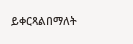ይቀርጻልበማለት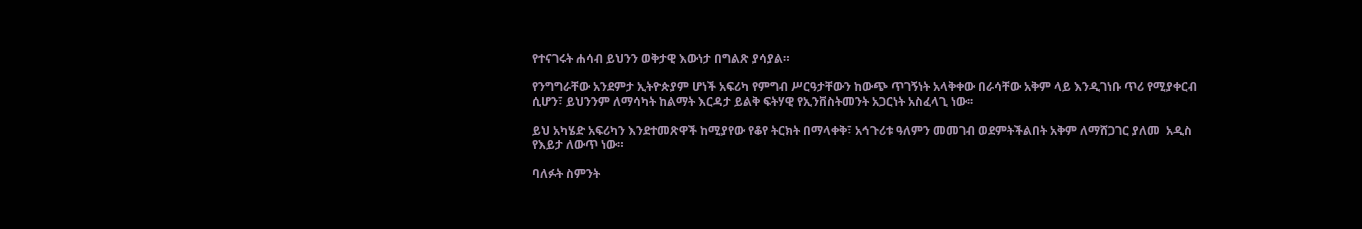የተናገሩት ሐሳብ ይህንን ወቅታዊ እውነታ በግልጽ ያሳያል።

የንግግራቸው አንደምታ ኢትዮጵያም ሆነች አፍሪካ የምግብ ሥርዓታቸውን ከውጭ ጥገኝነት አላቅቀው በራሳቸው አቅም ላይ እንዲገነቡ ጥሪ የሚያቀርብ ሲሆን፣ ይህንንም ለማሳካት ከልማት እርዳታ ይልቅ ፍትሃዊ የኢንቨስትመንት አጋርነት አስፈላጊ ነው፡፡

ይህ አካሄድ አፍሪካን እንደተመጽዋች ከሚያየው የቆየ ትርክት በማላቀቅ፣ አኅጉሪቱ ዓለምን መመገብ ወደምትችልበት አቅም ለማሸጋገር ያለመ  አዲስ የእይታ ለውጥ ነው።

ባለፉት ስምንት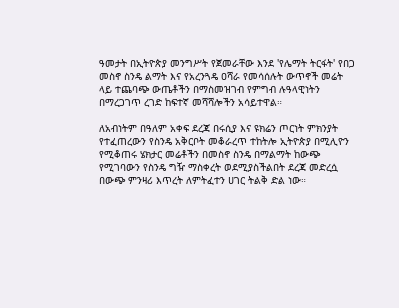ዓመታት በኢትዮጵያ መንግሥት የጀመራቸው እንደ 'የሌማት ትርፋት' የበጋ መስኖ ስንዴ ልማት እና የአረንጓዴ ዐሻራ የመሳሰሉት ውጥኖች መሬት ላይ ተጨባጭ ውጤቶችን በማስመዝገብ የምግብ ሉዓላዊነትን በማረጋገጥ ረገድ ከፍተኛ መሻሻሎችን አሳይተዋል።

ለአብነትም በዓለም አቀፍ ደረጃ በሩሲያ እና ዩክሬን ጦርነት ምክንያት የተፈጠረውን የስንዴ አቅርቦት መቆራረጥ ተከትሎ ኢትዮጵያ በሚሊዮን የሚቆጠሩ ሄክታር መሬቶችን በመስኖ ስንዴ በማልማት ከውጭ የሚገባውን የስንዴ ግዥ ማስቀረት ወደሚያስችልበት ደረጃ መድረሷ በውጭ ምንዛሪ እጥረት ለምትፈተን ሀገር ትልቅ ድል ነው።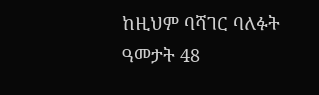ከዚህም ባሻገር ባለፉት ዓመታት 48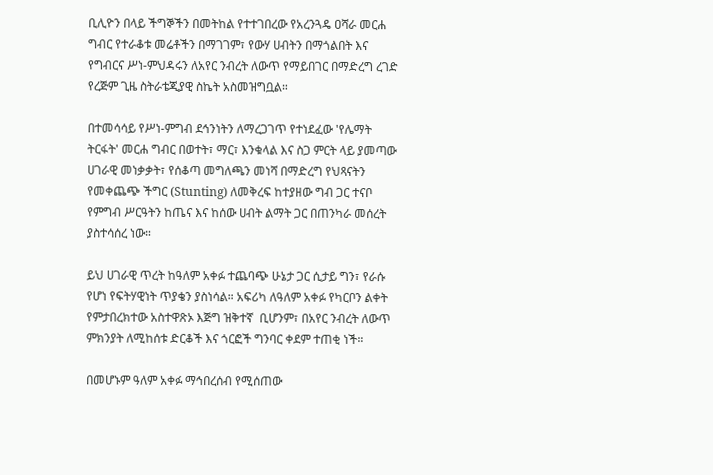ቢሊዮን በላይ ችግኞችን በመትከል የተተገበረው የአረንጓዴ ዐሻራ መርሐ ግብር የተራቆቱ መሬቶችን በማገገም፣ የውሃ ሀብትን በማጎልበት እና የግብርና ሥነ-ምህዳሩን ለአየር ንብረት ለውጥ የማይበገር በማድረግ ረገድ የረጅም ጊዜ ስትራቴጂያዊ ስኬት አስመዝግቧል።

በተመሳሳይ የሥነ-ምግብ ደኅንነትን ለማረጋገጥ የተነደፈው 'የሌማት ትርፋት' መርሐ ግብር በወተት፣ ማር፣ እንቁላል እና ስጋ ምርት ላይ ያመጣው ሀገራዊ መነቃቃት፣ የሰቆጣ መግለጫን መነሻ በማድረግ የህጻናትን የመቀጨጭ ችግር (Stunting) ለመቅረፍ ከተያዘው ግብ ጋር ተናቦ የምግብ ሥርዓትን ከጤና እና ከሰው ሀብት ልማት ጋር በጠንካራ መሰረት ያስተሳሰረ ነው።

ይህ ሀገራዊ ጥረት ከዓለም አቀፉ ተጨባጭ ሁኔታ ጋር ሲታይ ግን፣ የራሱ የሆነ የፍትሃዊነት ጥያቄን ያስነሳል። አፍሪካ ለዓለም አቀፉ የካርቦን ልቀት የምታበረክተው አስተዋጽኦ እጅግ ዝቅተኛ  ቢሆንም፣ በአየር ንብረት ለውጥ ምክንያት ለሚከሰቱ ድርቆች እና ጎርፎች ግንባር ቀደም ተጠቂ ነች።

በመሆኑም ዓለም አቀፉ ማኅበረሰብ የሚሰጠው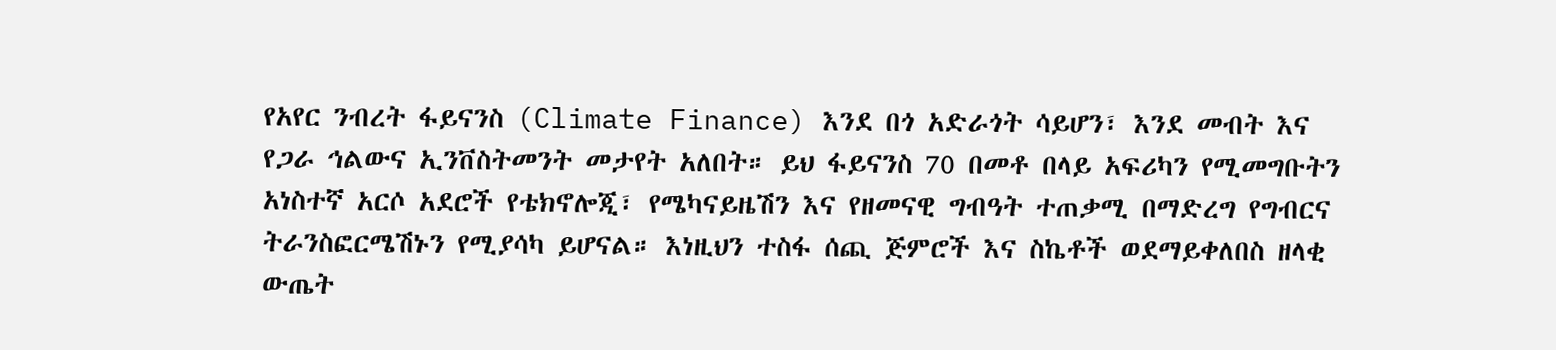የአየር ንብረት ፋይናንስ (Climate Finance) እንደ በጎ አድራጎት ሳይሆን፣ እንደ መብት እና የጋራ ኅልውና ኢንቨስትመንት መታየት አለበት። ይህ ፋይናንስ 70 በመቶ በላይ አፍሪካን የሚመግቡትን አነስተኛ አርሶ አደሮች የቴክኖሎጂ፣ የሜካናይዜሽን እና የዘመናዊ ግብዓት ተጠቃሚ በማድረግ የግብርና ትራንስፎርሜሽኑን የሚያሳካ ይሆናል። እነዚህን ተስፋ ሰጪ ጅምሮች እና ስኬቶች ወደማይቀለበስ ዘላቂ ውጤት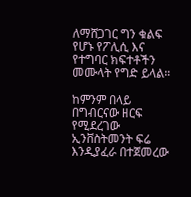ለማሸጋገር ግን ቁልፍ የሆኑ የፖሊሲ እና የተግባር ክፍተቶችን መሙላት የግድ ይላል።

ከምንም በላይ በግብርናው ዘርፍ የሚደረገው ኢንቨስትመንት ፍሬ እንዲያፈራ በተጀመረው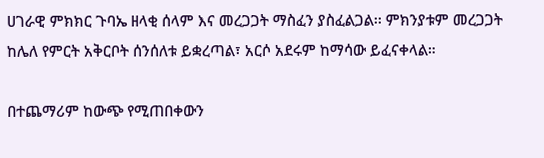ሀገራዊ ምክክር ጉባኤ ዘላቂ ሰላም እና መረጋጋት ማስፈን ያስፈልጋል፡፡ ምክንያቱም መረጋጋት ከሌለ የምርት አቅርቦት ሰንሰለቱ ይቋረጣል፣ አርሶ አደሩም ከማሳው ይፈናቀላል።

በተጨማሪም ከውጭ የሚጠበቀውን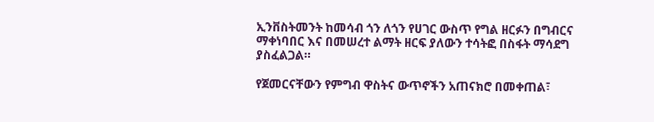ኢንቨስትመንት ከመሳብ ጎን ለጎን የሀገር ውስጥ የግል ዘርፉን በግብርና ማቀነባበር እና በመሠረተ ልማት ዘርፍ ያለውን ተሳትፎ በስፋት ማሳደግ ያስፈልጋል።

የጀመርናቸውን የምግብ ዋስትና ውጥኖችን አጠናክሮ በመቀጠል፣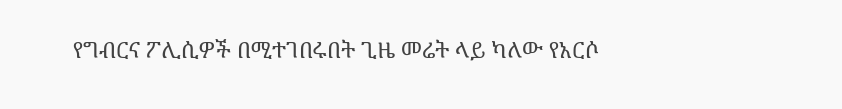የግብርና ፖሊሲዎች በሚተገበሩበት ጊዜ መሬት ላይ ካለው የአርሶ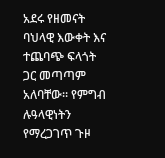አደሩ የዘመናት ባህላዊ እውቀት እና ተጨባጭ ፍላጎት ጋር መጣጣም አለባቸው። የምግብ ሉዓላዊነትን የማረጋገጥ ጉዞ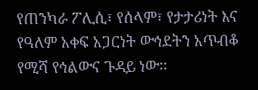የጠንካራ ፖሊሲ፣ የሰላም፣ የታታሪነት እና የዓለም አቀፍ አጋርነት ውኅደትን አጥብቆ የሚሻ የኅልውና ጉዳይ ነው፡፡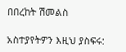በበረከት ሽመልስ

አስተያየትዎን እዚህ ያስፍሩ: